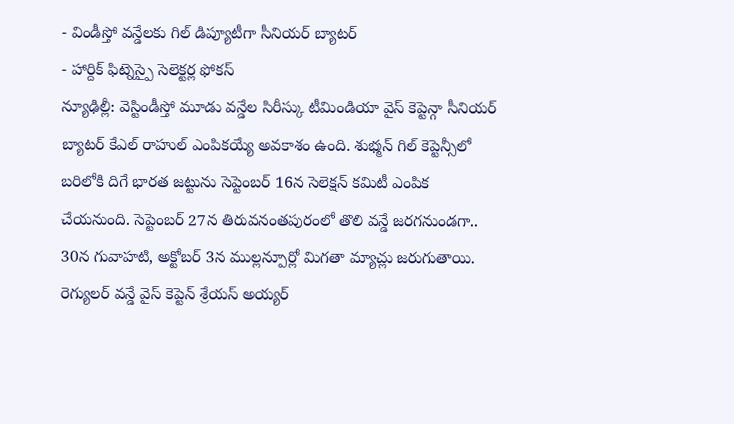- విండీస్తో వన్డేలకు గిల్ డిప్యూటీగా సీనియర్ బ్యాటర్
- హార్దిక్ ఫిట్నెస్పై సెలెక్టర్ల ఫోకస్
న్యూఢిల్లీ: వెస్టిండీస్తో మూడు వన్డేల సిరీస్కు టీమిండియా వైస్ కెప్టెన్గా సీనియర్ బ్యాటర్ కేఎల్ రాహుల్ ఎంపికయ్యే అవకాశం ఉంది. శుభ్మన్ గిల్ కెప్టెన్సీలో బరిలోకి దిగే భారత జట్టును సెప్టెంబర్ 16న సెలెక్షన్ కమిటీ ఎంపిక చేయనుంది. సెప్టెంబర్ 27న తిరువనంతపురంలో తొలి వన్డే జరగనుండగా.. 30న గువాహటి, అక్టోబర్ 3న ముల్లన్పూర్లో మిగతా మ్యాచ్లు జరుగుతాయి.
రెగ్యులర్ వన్డే వైస్ కెప్టెన్ శ్రేయస్ అయ్యర్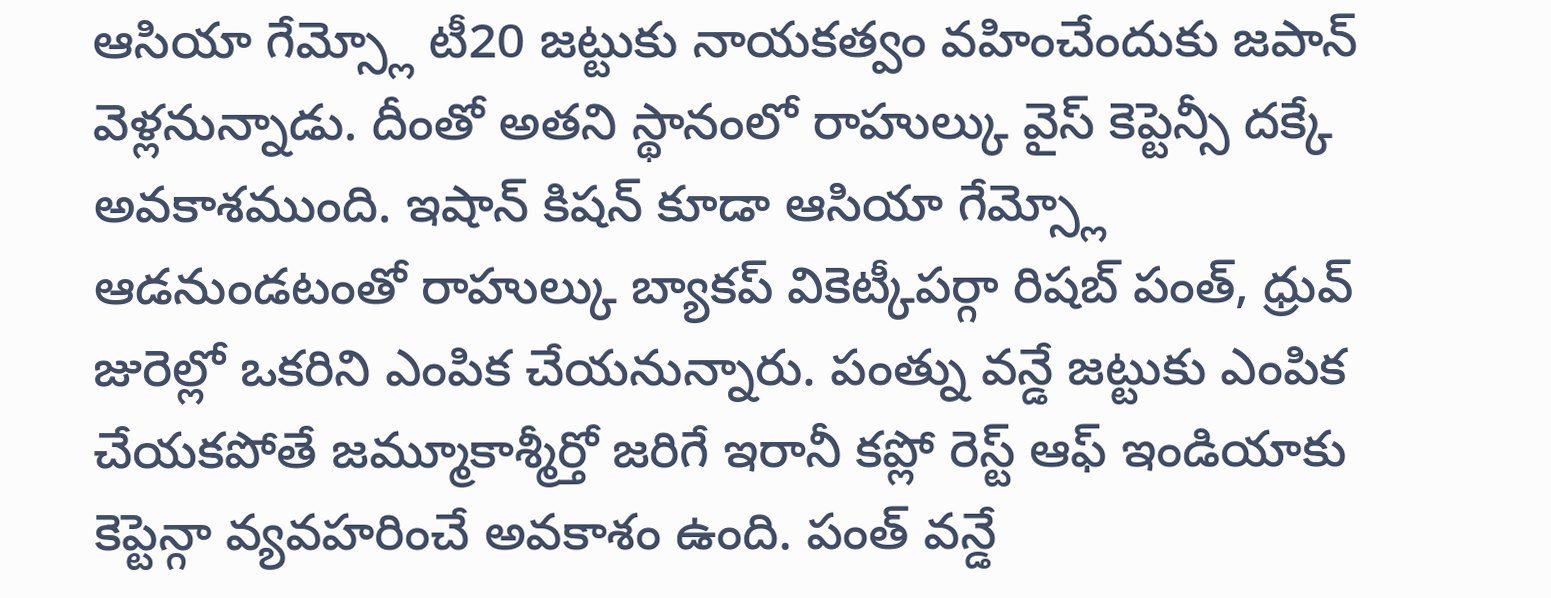ఆసియా గేమ్స్లో టీ20 జట్టుకు నాయకత్వం వహించేందుకు జపాన్ వెళ్లనున్నాడు. దీంతో అతని స్థానంలో రాహుల్కు వైస్ కెప్టెన్సీ దక్కే అవకాశముంది. ఇషాన్ కిషన్ కూడా ఆసియా గేమ్స్లో ఆడనుండటంతో రాహుల్కు బ్యాకప్ వికెట్కీపర్గా రిషబ్ పంత్, ధ్రువ్ జురెల్లో ఒకరిని ఎంపిక చేయనున్నారు. పంత్ను వన్డే జట్టుకు ఎంపిక చేయకపోతే జమ్మూకాశ్మీర్తో జరిగే ఇరానీ కప్లో రెస్ట్ ఆఫ్ ఇండియాకు కెప్టెన్గా వ్యవహరించే అవకాశం ఉంది. పంత్ వన్డే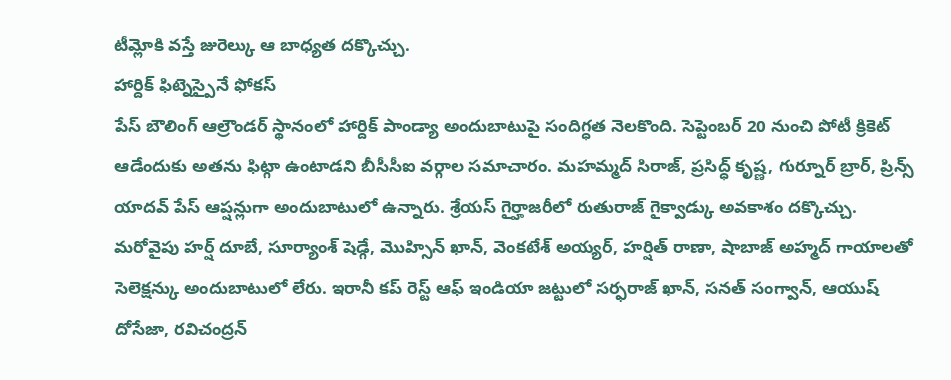టీమ్లోకి వస్తే జురెల్కు ఆ బాధ్యత దక్కొచ్చు.
హార్దిక్ ఫిట్నెస్పైనే ఫోకస్
పేస్ బౌలింగ్ ఆల్రౌండర్ స్థానంలో హార్దిక్ పాండ్యా అందుబాటుపై సందిగ్ధత నెలకొంది. సెప్టెంబర్ 20 నుంచి పోటీ క్రికెట్ ఆడేందుకు అతను ఫిట్గా ఉంటాడని బీసీసీఐ వర్గాల సమాచారం. మహమ్మద్ సిరాజ్, ప్రసిద్ధ్ కృష్ణ, గుర్నూర్ బ్రార్, ప్రిన్స్ యాదవ్ పేస్ ఆప్షన్లుగా అందుబాటులో ఉన్నారు. శ్రేయస్ గైర్హాజరీలో రుతురాజ్ గైక్వాడ్కు అవకాశం దక్కొచ్చు. మరోవైపు హర్ష్ దూబే, సూర్యాంశ్ షెడ్గే, మొహ్సిన్ ఖాన్, వెంకటేశ్ అయ్యర్, హర్షిత్ రాణా, షాబాజ్ అహ్మద్ గాయాలతో సెలెక్షన్కు అందుబాటులో లేరు. ఇరానీ కప్ రెస్ట్ ఆఫ్ ఇండియా జట్టులో సర్ఫరాజ్ ఖాన్, సనత్ సంగ్వాన్, ఆయుష్ దోసేజా, రవిచంద్రన్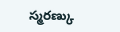స్మరణ్కు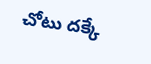చోటు దక్కే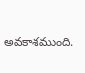అవకాశముంది.